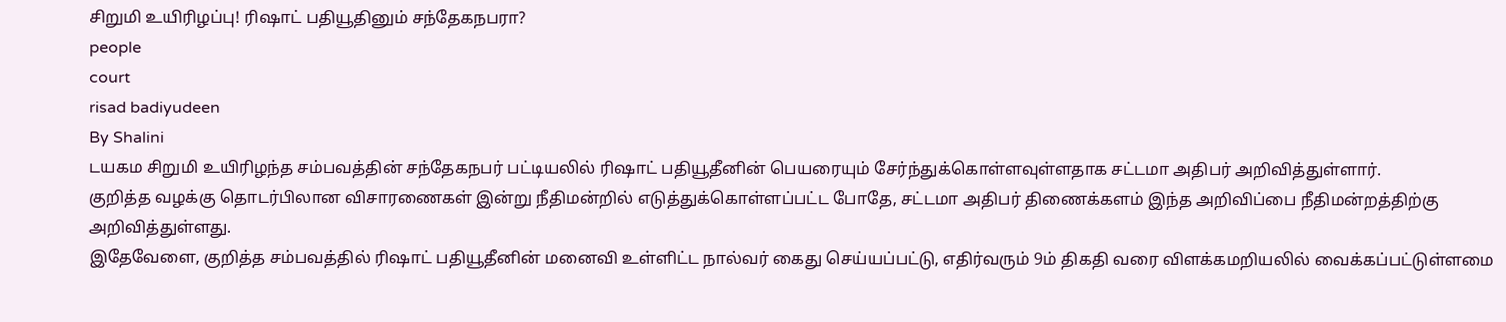சிறுமி உயிரிழப்பு! ரிஷாட் பதியூதினும் சந்தேகநபரா?
people
court
risad badiyudeen
By Shalini
டயகம சிறுமி உயிரிழந்த சம்பவத்தின் சந்தேகநபர் பட்டியலில் ரிஷாட் பதியூதீனின் பெயரையும் சேர்ந்துக்கொள்ளவுள்ளதாக சட்டமா அதிபர் அறிவித்துள்ளார்.
குறித்த வழக்கு தொடர்பிலான விசாரணைகள் இன்று நீதிமன்றில் எடுத்துக்கொள்ளப்பட்ட போதே, சட்டமா அதிபர் திணைக்களம் இந்த அறிவிப்பை நீதிமன்றத்திற்கு அறிவித்துள்ளது.
இதேவேளை, குறித்த சம்பவத்தில் ரிஷாட் பதியூதீனின் மனைவி உள்ளிட்ட நால்வர் கைது செய்யப்பட்டு, எதிர்வரும் 9ம் திகதி வரை விளக்கமறியலில் வைக்கப்பட்டுள்ளமை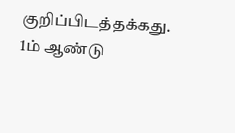குறிப்பிடத்தக்கது.
1ம் ஆண்டு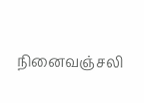நினைவஞ்சலி